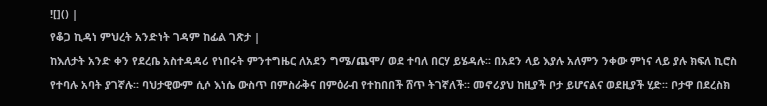![]() |
የቆጋ ኪዳነ ምህረት አንድነት ገዳም ከፊል ገጽታ |
ከእለታት አንድ ቀን የደረቤ አስተዳዳሪ የነበሩት ምንተግዜር ለአደን ግሜ/ጨሞ/ ወደ ተባለ በርሃ ይሄዳሉ፡፡ በአደን ላይ እያሉ አለምን ንቀው ምነና ላይ ያሉ ክፍለ ኪሮስ የተባሉ አባት ያገኛሉ፡፡ ባህታዊውም ሲሶ እነሴ ውስጥ በምስራቅና በምዕራብ የተከበበች ሸጥ ትገኛለች፡፡ መኖሪያህ ከዚያች ቦታ ይሆናልና ወደዚያች ሂድ፡፡ ቦታዋ በደረስክ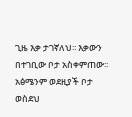ጊዜ እቃ ታገኛለህ፡፡ እቃውን በተገቢው ቦታ አስቀምጠው፡፡ አፅሜንም ወደዚያች ቦታ ወስደህ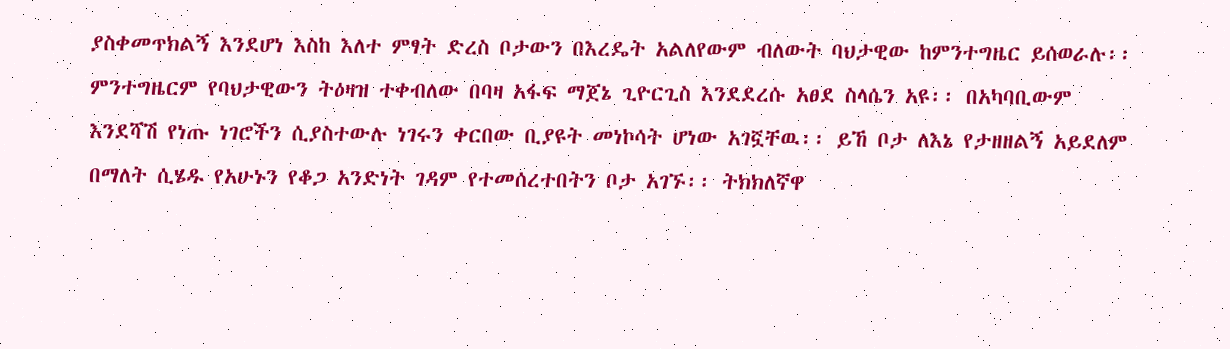ያስቀመጥክልኝ እንደሆነ እስከ እለተ ምፃት ድረስ ቦታውን በእረዴት አልለየውም ብለውት ባህታዊው ከምንተግዜር ይሰወራሉ፡፡
ምንተግዜርም የባህታዊውን ትዕዛዝ ተቀብለው በባዛ አፋፍ ማጀኔ ጊዮርጊስ እንደደረሱ አፀደ ስላሴን አዩ፡፡ በአካባቢውም እንደሻሽ የነጡ ነገሮችን ሲያስተውሉ ነገሩን ቀርበው ቢያዩት መነኮሳት ሆነው አገኟቸዉ፡፡ ይኸ ቦታ ለእኔ የታዘዘልኝ አይደለም በማለት ሲሄዱ የአሁኑን የቆጋ አንድነት ገዳም የተመሰረተበትን ቦታ አገኙ፡፡ ትክክለኛዋ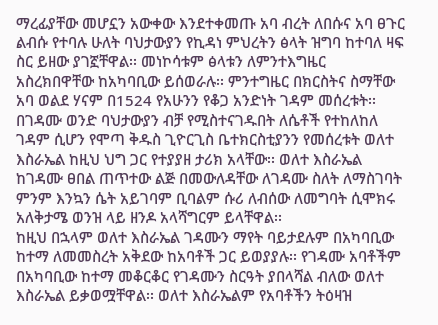ማረፊያቸው መሆኗን አውቀው እንደተቀመጡ አባ ብረት ለበሱና አባ ፀጉር ልብሱ የተባሉ ሁለት ባህታውያን የኪዳነ ምህረትን ፅላት ዝግባ ከተባለ ዛፍ ስር ይዘው ያገኟቸዋል፡፡ መነኮሳቱም ፅላቱን ለምንተእግዜር አስረክበዋቸው ከአካባቢው ይሰወራሉ፡፡ ምንተግዜር በክርስትና ስማቸው አባ ወልደ ሃናም በ1524 የአሁንን የቆጋ አንድነት ገዳም መሰረቱት፡፡
በገዳሙ ወንድ ባህታውያን ብቻ የሚስተናገዱበት ለሴቶች የተከለከለ ገዳም ሲሆን የሞጣ ቅዱስ ጊዮርጊስ ቤተክርስቲያንን የመሰረቱት ወለተ እስራኤል ከዚህ ህግ ጋር የተያያዘ ታሪክ አላቸው፡፡ ወለተ እስራኤል ከገዳሙ ፀበል ጠጥተው ልጅ በመውለዳቸው ለገዳሙ ስለት ለማስገባት ምንም እንኳን ሴት አይገባም ቢባልም ሱሪ ለብሰው ለመግባት ሲሞክሩ አለቅታሜ ወንዝ ላይ ዘንዶ አላሻግርም ይላቸዋል፡፡
ከዚህ በኋላም ወለተ እስራኤል ገዳሙን ማየት ባይታደሉም በአካባቢው ከተማ ለመመስረት አቅደው ከአባቶች ጋር ይወያያሉ፡፡ የገዳሙ አባቶችም በአካባቢው ከተማ መቆርቆር የገዳሙን ስርዓት ያበላሻል ብለው ወለተ እስራኤል ይቃወሟቸዋል፡፡ ወለተ እስራኤልም የአባቶችን ትዕዛዝ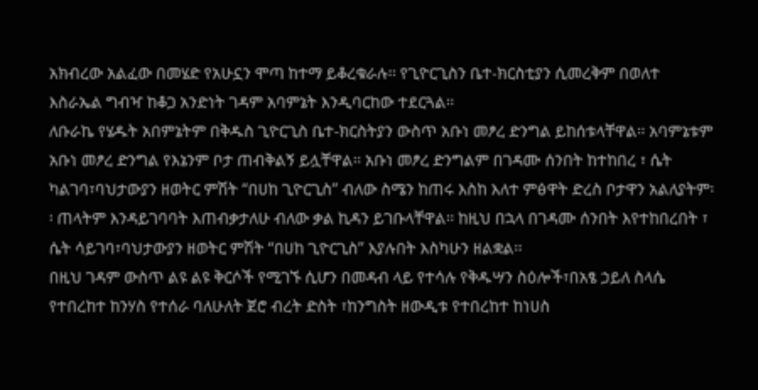አክብረው አልፈው በመሄድ የአሁኗን ሞጣ ከተማ ይቆረቁራሉ፡፡ የጊዮርጊስን ቤተ-ክርስቲያን ሲመረቅም በወለተ እስራኤል ግብዣ ከቆጋ አንድነት ገዳም አባምኔት እንዲባርከው ተደርጓል፡፡
ለቡራኬ የሄዱት አበምኔትም በቅዱስ ጊዮርጊስ ቤተ-ክርስትያን ውስጥ አቡነ መፆረ ድንግል ይከሰቱላቸዋል፡፡ አባምኔቱም አቡነ መፆረ ድንግል የእኔንም ቦታ ጠብቅልኝ ይሏቸዋል፡፡ አቡነ መፆረ ድንግልም በገዳሙ ሰንበት ከተከበረ ፣ ሴት ካልገባ፣ባህታውያን ዘወትር ምሽት “በሀከ ጊዮርጊስ” ብለው ስሜን ከጠሩ እስከ እለተ ምፅዋት ድረስ ቦታዋን አልለያትም፡፡ ጠላትም እንዳይገባባት እጠብቃታለሁ ብለው ቃል ኪዳን ይገቡላቸዋል፡፡ ከዚህ በኋላ በገዳሙ ሰንበት እየተከበረበት ፣ ሴት ሳይገባ፣ባህታውያን ዘወትር ምሽት “በሀከ ጊዮርጊስ” እያሉበት እስካሁን ዘልቋል፡፡
በዚህ ገዳም ውስጥ ልዩ ልዩ ቅርሶች የሚገኙ ሲሆን በመዳብ ላይ የተሳሉ የቅዱሣን ስዕሎች፣በአፄ ኃይለ ስላሴ የተበረከተ ከንሃስ የተሰራ ባለሁለት ጀሮ ብረት ድስት ፣ከንግስት ዘውዲቱ የተበረከተ ከነሀስ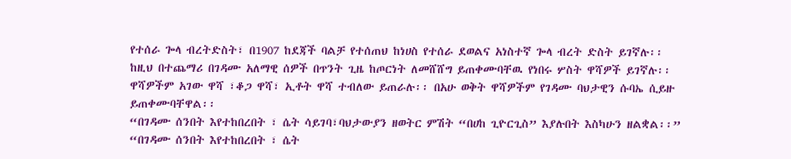የተሰራ ጐላ ብረትድስት፣ በ1907 ከደጃች ባልቻ የተሰጠህ ከነሀስ የተሰራ ደወልና አነስተኛ ጐላ ብረት ድስት ይገኛሉ፡፡
ከዚህ በተጨማሪ በገዳሙ አለማዊ ሰዎች በጥንት ጊዜ ከጦርነት ለመሸሸግ ይጠቀሙባቸዉ የነበሩ ሦስት ዋሻዎች ይገኛሉ፡፡ ዋሻዎችም አገው ዋሻ ፣ቆጋ ዋሻ፣ ኢቶት ዋሻ ተብለው ይጠራሉ፡፡ በአሁ ወቅት ዋሻዎችም የገዳሙ ባህታዊን ሱባኤ ሲይዙ ይጠቀሙባቸዋል፡፡
“በገዳሙ ሰንበት እየተከበረበት ፣ ሴት ሳይገባ፣ባህታውያን ዘወትር ምሽት “በሀከ ጊዮርጊስ” እያሉበት እስካሁን ዘልቋል፡፡”
“በገዳሙ ሰንበት እየተከበረበት ፣ ሴት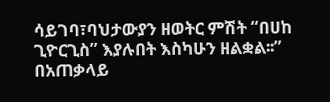ሳይገባ፣ባህታውያን ዘወትር ምሽት “በሀከ ጊዮርጊስ” እያሉበት እስካሁን ዘልቋል፡፡”
በአጠቃላይ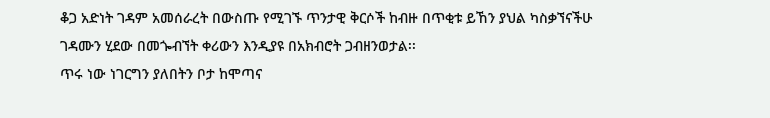ቆጋ አድነት ገዳም አመሰራረት በውስጡ የሚገኙ ጥንታዊ ቅርሶች ከብዙ በጥቂቱ ይኸን ያህል ካስቃኘናችሁ ገዳሙን ሂደው በመጐብኘት ቀሪውን እንዲያዩ በአክብሮት ጋብዘንወታል፡፡
ጥሩ ነው ነገርግን ያለበትን ቦታ ከሞጣና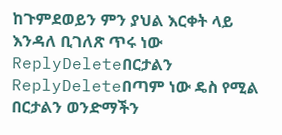ከጉምደወይን ምን ያህል እርቀት ላይ እንዳለ ቢገለጽ ጥሩ ነው
ReplyDeleteበርታልን
ReplyDeleteበጣም ነው ዴስ የሚል በርታልን ወንድማችን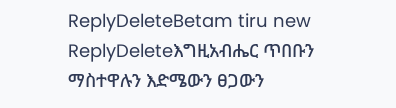ReplyDeleteBetam tiru new
ReplyDeleteእግዚአብሔር ጥበቡን ማስተዋሉን እድሜውን ፀጋውን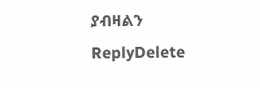ያብዛልን
ReplyDelete